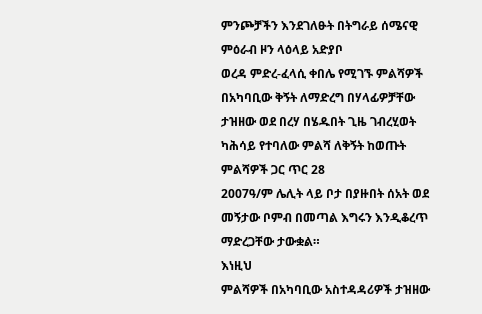ምንጮቻችን እንደገለፁት በትግራይ ሰሜናዊ ምዕራብ ዞን ላዕላይ አድያቦ
ወረዳ ምድረ-ፈላሲ ቀበሌ የሚገኙ ምልሻዎች በአካባቢው ቅኝት ለማድረግ በሃላፊዎቻቸው ታዝዘው ወደ በረሃ በሄዱበት ጊዜ ገብረሂወት
ካሕሳይ የተባለው ምልሻ ለቅኝት ከወጡት ምልሻዎች ጋር ጥር 28
2007ዓ/ም ሌሊት ላይ ቦታ በያዙበት ሰአት ወደ መኝታው ቦምብ በመጣል እግሩን እንዲቆረጥ ማድረጋቸው ታውቋል።
እነዚህ
ምልሻዎች በአካባቢው አስተዳዳሪዎች ታዝዘው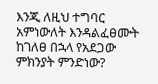እንጂ ለዚህ ተግባር አምነውለት እንዳልፈፀሙት ከገለፀ በኋላ የአደጋው ምክንያት ምንድነው?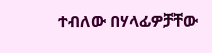ተብለው በሃላፊዎቻቸው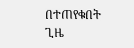በተጠየቁበት ጊዜ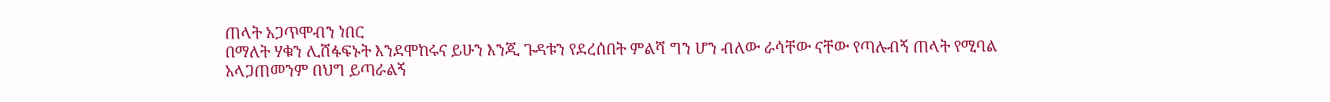ጠላት አጋጥሞብን ነበር
በማለት ሃቁን ሊሸፋፍኑት እንደሞከሩና ይሁን እንጂ ጉዳቱን የደረሰበት ምልሻ ግን ሆን ብለው ራሳቸው ናቸው የጣሉብኝ ጠላት የሚባል
አላጋጠመንም በህግ ይጣራልኝ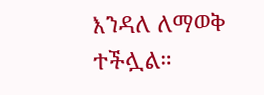እንዳለ ለማወቅ ተችሏል።